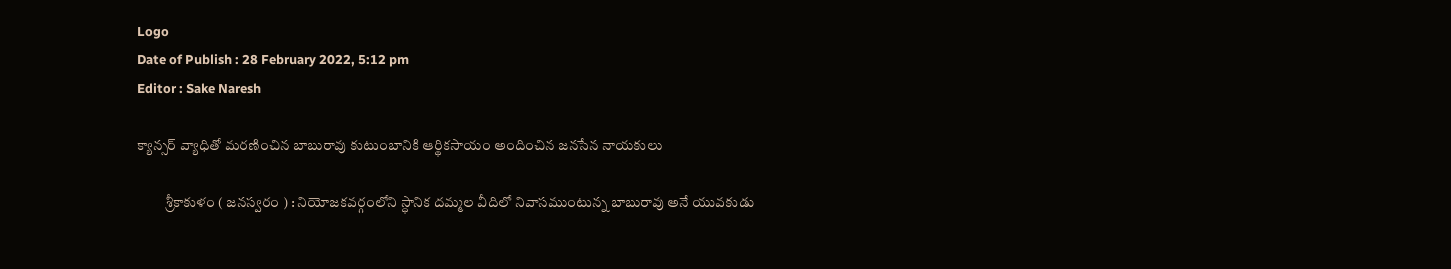Logo
Date of Publish : 28 February 2022, 5:12 pm
Editor : Sake Naresh

క్యాన్సర్ వ్యాధితో మరణించిన బాబురావు కుటుంబానికి ఆర్థికసాయం అందించిన జనసేన నాయకులు

          శ్రీకాకుళం ( జనస్వరం ) : నియోజకవర్గంలోని స్ధానిక దమ్మల వీదిలో నివాసముంటున్న బాబురావు అనే యువకుడు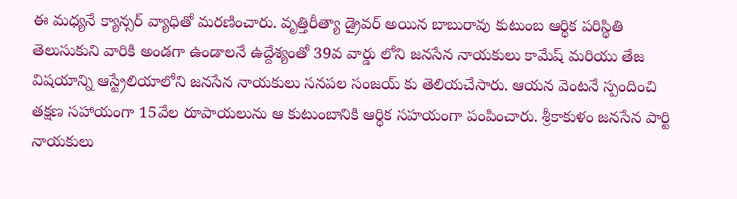ఈ మధ్యనే క్యాన్సర్ వ్యాధితో మరణించారు. వృత్తిరీత్యా డ్రైవర్ అయిన బాబురావు కుటుంబ ఆర్థిక పరిస్థితి తెలుసుకుని వారికి అండగా ఉండాలనే ఉద్దేశ్యంతో 39వ వార్డు లోని జనసేన నాయకులు కామేష్ మరియు తేజ విషయాన్ని ఆస్ట్రేలియాలోని జనసేన నాయకులు సనపల సంజయ్ కు తెలియచేసారు. ఆయన వెంటనే స్పందించి తక్షణ సహాయంగా 15వేల రూపాయలును ఆ కుటుంబానికి ఆర్థిక సహయంగా పంపించారు. శ్రీకాకుళం జనసేన పార్టి నాయకులు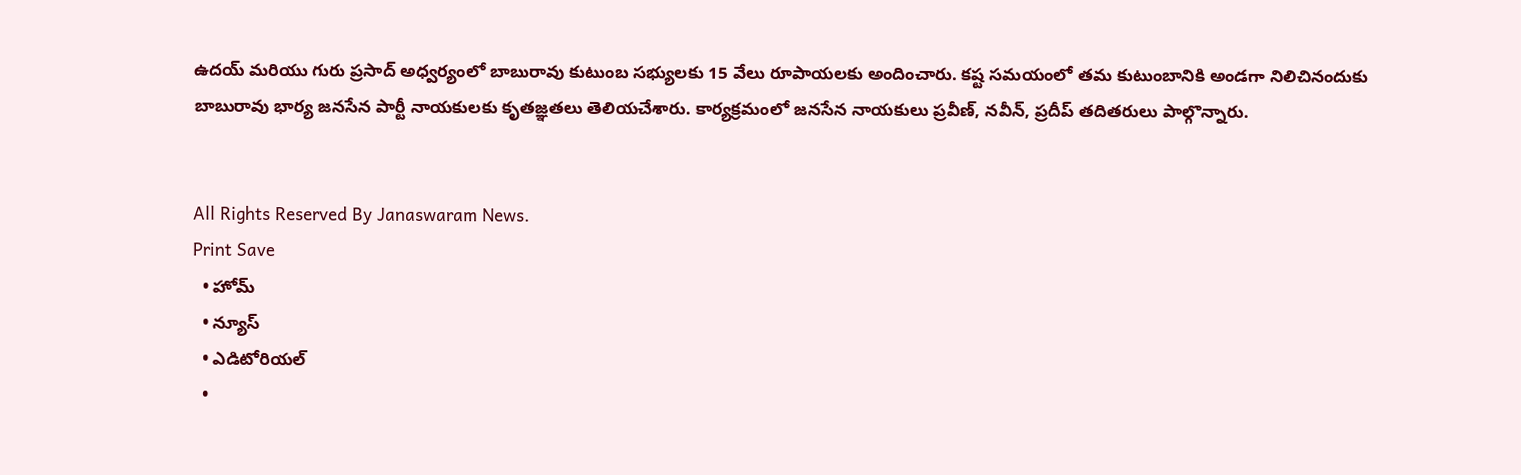ఉదయ్ మరియు గురు ప్రసాద్ అధ్వర్యంలో బాబురావు కుటుంబ సభ్యులకు 15 వేలు రూపాయలకు అందించారు. కష్ట సమయంలో తమ కుటుంబానికి అండగా నిలిచినందుకు బాబురావు భార్య జనసేన పార్టీ నాయకులకు కృతజ్ఞతలు తెలియచేశారు. కార్యక్రమంలో జనసేన నాయకులు ప్రవీణ్, నవీన్, ప్రదీప్ తదితరులు పాల్గొన్నారు.


All Rights Reserved By Janaswaram News.
Print Save
  • హోమ్
  • న్యూస్
  • ఎడిటోరియల్
  •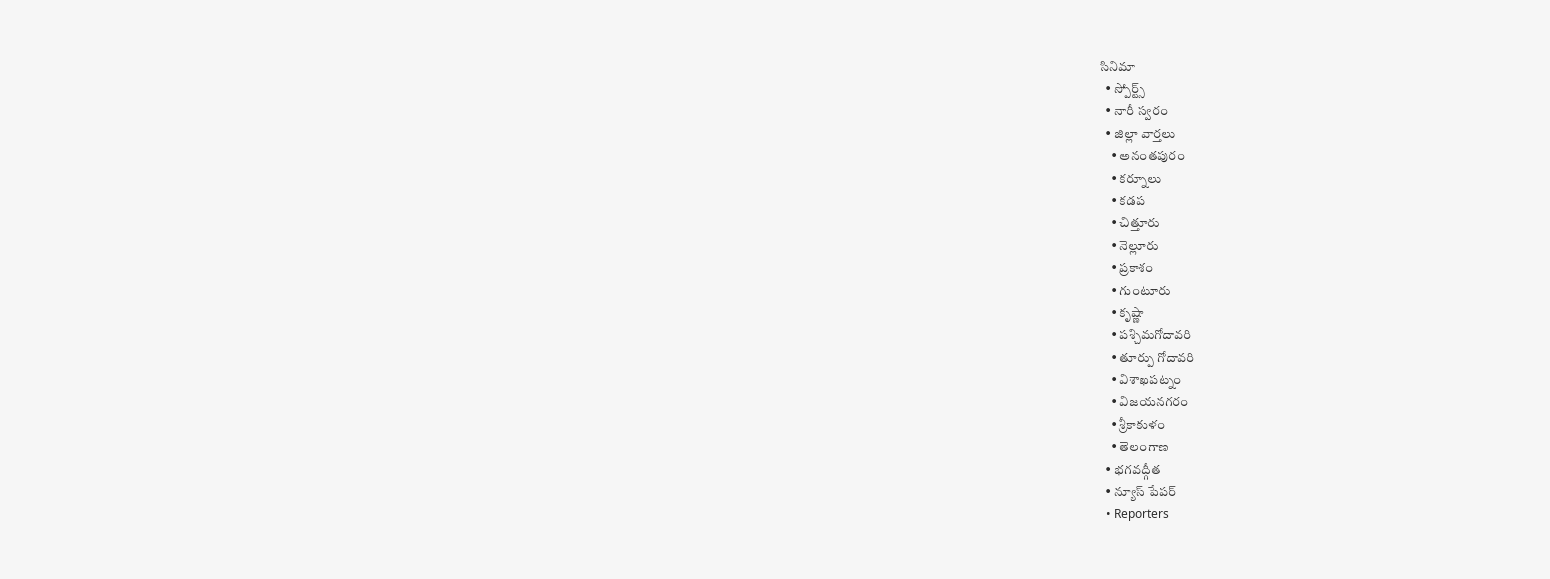సినిమా
  • స్పోర్ట్స్
  • నారీ స్వరం
  • జిల్లా వార్తలు
    • అనంతపురం
    • కర్నూలు
    • కడప
    • చిత్తూరు
    • నెల్లూరు
    • ప్రకాశం
    • గుంటూరు
    • కృష్ణా
    • పశ్చిమగోదావరి
    • తూర్పు గోదావరి
    • విశాఖపట్నం
    • విజయనగరం
    • శ్రీకాకుళం
    • తెలంగాణ
  • భగవద్గీత
  • న్యూస్ పేపర్
  • Reporters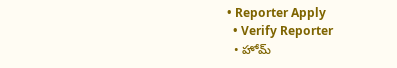• Reporter Apply
  • Verify Reporter
  • హోమ్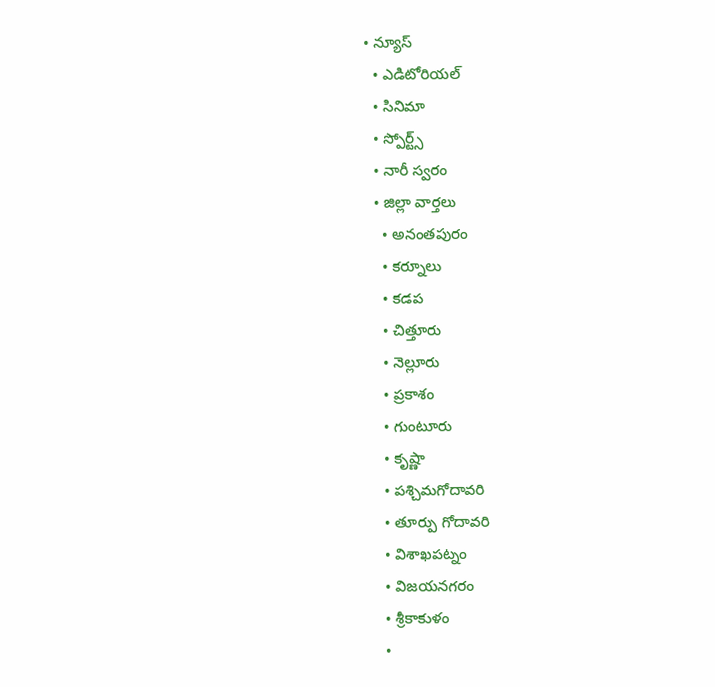• న్యూస్
  • ఎడిటోరియల్
  • సినిమా
  • స్పోర్ట్స్
  • నారీ స్వరం
  • జిల్లా వార్తలు
    • అనంతపురం
    • కర్నూలు
    • కడప
    • చిత్తూరు
    • నెల్లూరు
    • ప్రకాశం
    • గుంటూరు
    • కృష్ణా
    • పశ్చిమగోదావరి
    • తూర్పు గోదావరి
    • విశాఖపట్నం
    • విజయనగరం
    • శ్రీకాకుళం
    •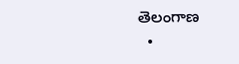తెలంగాణ
  •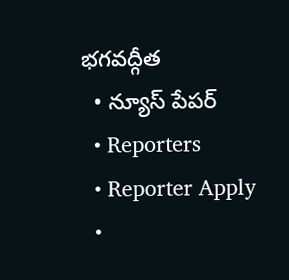భగవద్గీత
  • న్యూస్ పేపర్
  • Reporters
  • Reporter Apply
  •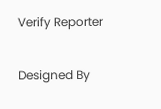Verify Reporter

Designed By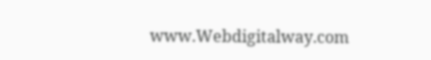www.Webdigitalway.com